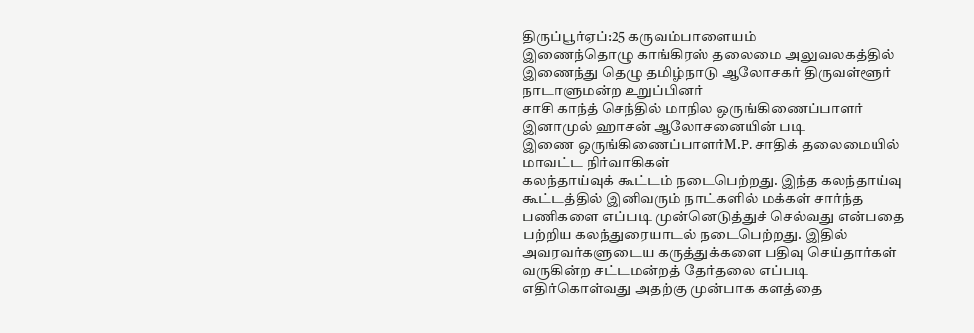திருப்பூர்ஏப்:25 கருவம்பாளையம்
இணைந்தொழு காங்கிரஸ் தலைமை அலுவலகத்தில் இணைந்து தெழு தமிழ்நாடு ஆலோசகர் திருவள்ளூர் நாடாளுமன்ற உறுப்பினர்
சாசி காந்த் செந்தில் மாநில ஒருங்கிணைப்பாளர் இனாமுல் ஹாசன் ஆலோசனையின் படி
இணை ஒருங்கிணைப்பாளர்M.P. சாதிக் தலைமையில் மாவட்ட நிர்வாகிகள்
கலந்தாய்வுக் கூட்டம் நடைபெற்றது. இந்த கலந்தாய்வு கூட்டத்தில் இனிவரும் நாட்களில் மக்கள் சார்ந்த பணிகளை எப்படி முன்னெடுத்துச் செல்வது என்பதை பற்றிய கலந்துரையாடல் நடைபெற்றது. இதில் அவரவர்களுடைய கருத்துக்களை பதிவு செய்தார்கள் வருகின்ற சட்டமன்றத் தேர்தலை எப்படி எதிர்கொள்வது அதற்கு முன்பாக களத்தை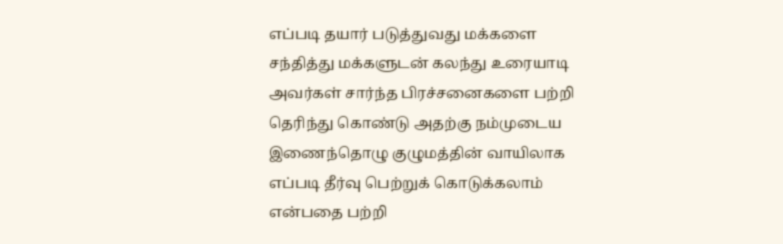எப்படி தயார் படுத்துவது மக்களை சந்தித்து மக்களுடன் கலந்து உரையாடி அவர்கள் சார்ந்த பிரச்சனைகளை பற்றி தெரிந்து கொண்டு அதற்கு நம்முடைய இணைந்தொழு குழுமத்தின் வாயிலாக எப்படி தீர்வு பெற்றுக் கொடுக்கலாம் என்பதை பற்றி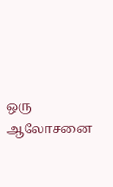ஒரு ஆலோசனை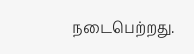நடைபெற்றது.